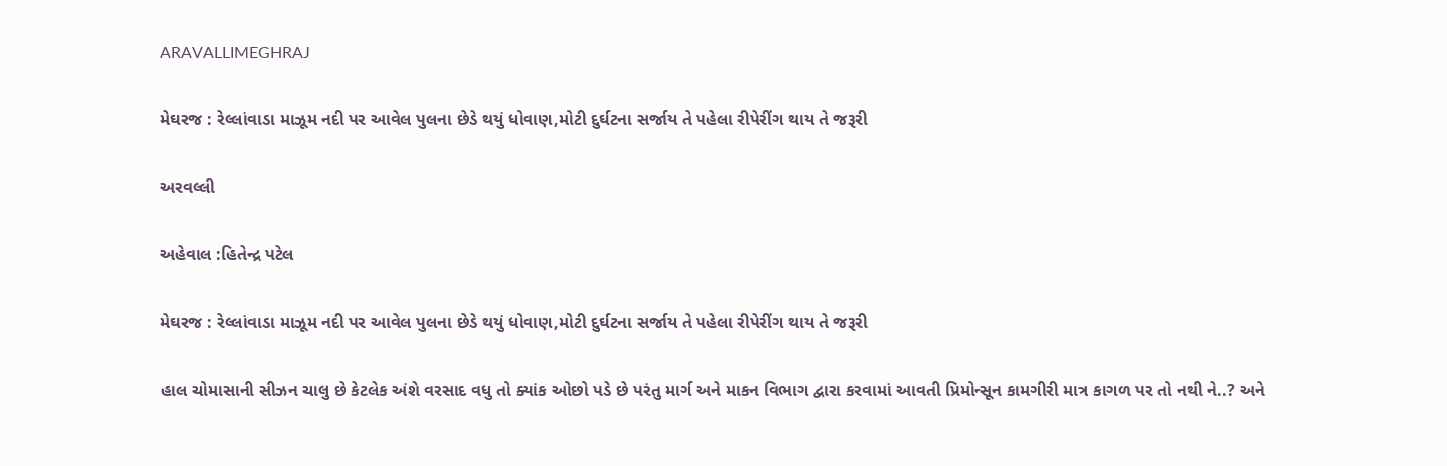ARAVALLIMEGHRAJ

મેઘરજ : રેલ્લાંવાડા માઝૂમ નદી પર આવેલ પુલના છેડે થયું ધોવાણ,મોટી દુર્ઘટના સર્જાય તે પહેલા રીપેરીંગ થાય તે જરૂરી

અરવલ્લી

અહેવાલ :હિતેન્દ્ર પટેલ

મેઘરજ : રેલ્લાંવાડા માઝૂમ નદી પર આવેલ પુલના છેડે થયું ધોવાણ,મોટી દુર્ઘટના સર્જાય તે પહેલા રીપેરીંગ થાય તે જરૂરી

હાલ ચોમાસાની સીઝન ચાલુ છે કેટલેક અંશે વરસાદ વધુ તો ક્યાંક ઓછો પડે છે પરંતુ માર્ગ અને માકન વિભાગ દ્વારા કરવામાં આવતી પ્રિમોન્સૂન કામગીરી માત્ર કાગળ પર તો નથી ને..? અને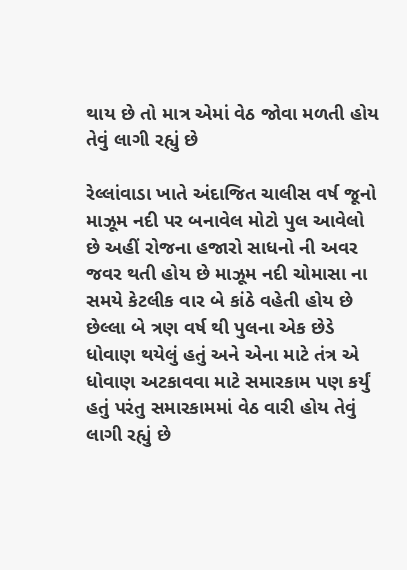થાય છે તો માત્ર એમાં વેઠ જોવા મળતી હોય તેવું લાગી રહ્યું છે

રેલ્લાંવાડા ખાતે અંદાજિત ચાલીસ વર્ષ જૂનો માઝૂમ નદી પર બનાવેલ મોટો પુલ આવેલો છે અહીં રોજના હજારો સાધનો ની અવર જવર થતી હોય છે માઝૂમ નદી ચોમાસા ના સમયે કેટલીક વાર બે કાંઠે વહેતી હોય છે છેલ્લા બે ત્રણ વર્ષ થી પુલના એક છેડે ધોવાણ થયેલું હતું અને એના માટે તંત્ર એ ધોવાણ અટકાવવા માટે સમારકામ પણ કર્યું હતું પરંતુ સમારકામમાં વેઠ વારી હોય તેવું લાગી રહ્યું છે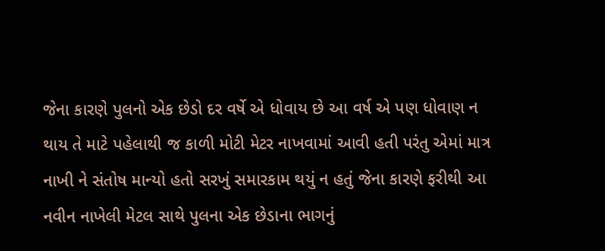જેના કારણે પુલનો એક છેડો દર વર્ષે એ ધોવાય છે આ વર્ષ એ પણ ધોવાણ ન થાય તે માટે પહેલાથી જ કાળી મોટી મેટર નાખવામાં આવી હતી પરંતુ એમાં માત્ર નાખી ને સંતોષ માન્યો હતો સરખું સમારકામ થયું ન હતું જેના કારણે ફરીથી આ નવીન નાખેલી મેટલ સાથે પુલના એક છેડાના ભાગનું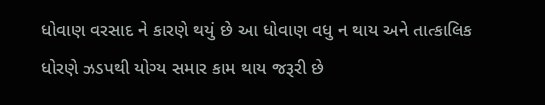ધોવાણ વરસાદ ને કારણે થયું છે આ ધોવાણ વધુ ન થાય અને તાત્કાલિક ધોરણે ઝડપથી યોગ્ય સમાર કામ થાય જરૂરી છે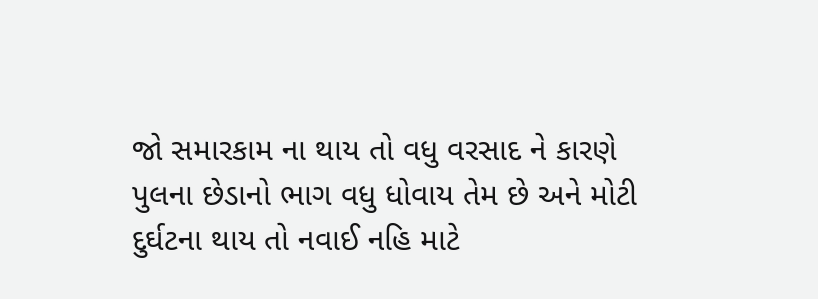જો સમારકામ ના થાય તો વધુ વરસાદ ને કારણે પુલના છેડાનો ભાગ વધુ ધોવાય તેમ છે અને મોટી દુર્ઘટના થાય તો નવાઈ નહિ માટે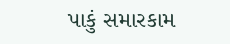પાકું સમારકામ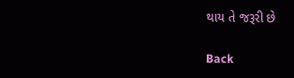થાય તે જરૂરી છે

Back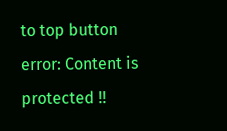to top button
error: Content is protected !!